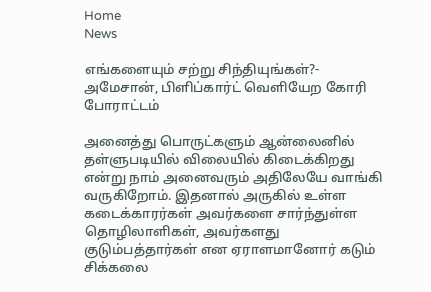Home
News

எங்களையும் சற்று சிந்தியுங்கள்?- அமேசான், பிளிப்கார்ட் வெளியேற கோரி போராட்டம்

அனைத்து பொருட்களும் ஆன்லைனில் தள்ளுபடியில் விலையில் கிடைக்கிறது என்று நாம் அனைவரும் அதிலேயே வாங்கி வருகிறோம். இதனால் அருகில் உள்ள கடைக்காரர்கள் அவர்களை சார்ந்துள்ள தொழிலாளிகள், அவர்களது குடும்பத்தார்கள் என ஏராளமானோர் கடும் சிக்கலை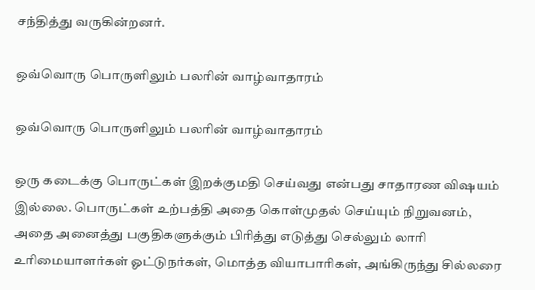சந்தித்து வருகின்றனர்.

ஒவ்வொரு பொருளிலும் பலரின் வாழ்வாதாரம்

ஒவ்வொரு பொருளிலும் பலரின் வாழ்வாதாரம்

ஒரு கடைக்கு பொருட்கள் இறக்குமதி செய்வது என்பது சாதாரண விஷயம் இல்லை. பொருட்கள் உற்பத்தி அதை கொள்முதல் செய்யும் நிறுவனம், அதை அனைத்து பகுதிகளுக்கும் பிரித்து எடுத்து செல்லும் லாரி உரிமையாளர்கள் ஓட்டுநர்கள், மொத்த வியாபாரிகள், அங்கிருந்து சில்லரை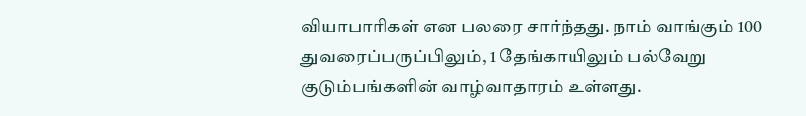வியாபாரிகள் என பலரை சார்ந்தது. நாம் வாங்கும் 100 துவரைப்பருப்பிலும், 1 தேங்காயிலும் பல்வேறு குடும்பங்களின் வாழ்வாதாரம் உள்ளது.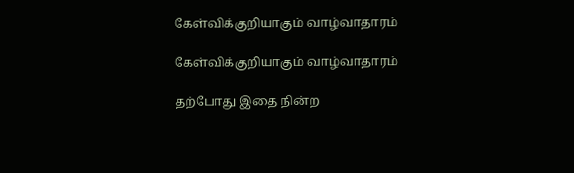கேள்விக்குறியாகும் வாழ்வாதாரம்

கேள்விக்குறியாகும் வாழ்வாதாரம்

தற்போது இதை நின்ற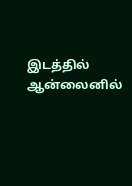இடத்தில் ஆன்லைனில்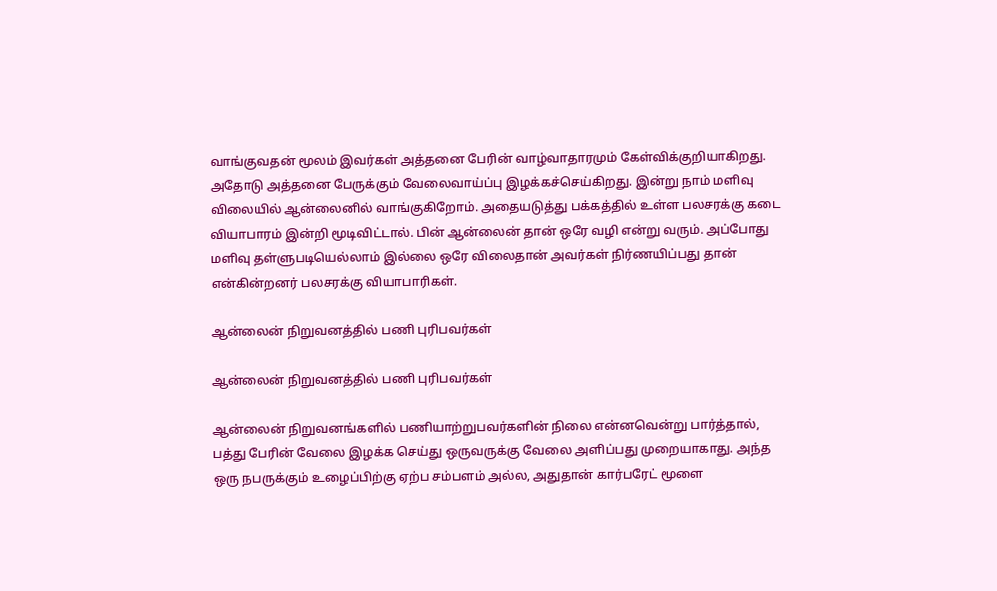வாங்குவதன் மூலம் இவர்கள் அத்தனை பேரின் வாழ்வாதாரமும் கேள்விக்குறியாகிறது. அதோடு அத்தனை பேருக்கும் வேலைவாய்ப்பு இழக்கச்செய்கிறது. இன்று நாம் மளிவு விலையில் ஆன்லைனில் வாங்குகிறோம். அதையடுத்து பக்கத்தில் உள்ள பலசரக்கு கடை வியாபாரம் இன்றி மூடிவிட்டால். பின் ஆன்லைன் தான் ஒரே வழி என்று வரும். அப்போது மளிவு தள்ளுபடியெல்லாம் இல்லை ஒரே விலைதான் அவர்கள் நிர்ணயிப்பது தான் என்கின்றனர் பலசரக்கு வியாபாரிகள்.

ஆன்லைன் நிறுவனத்தில் பணி புரிபவர்கள்

ஆன்லைன் நிறுவனத்தில் பணி புரிபவர்கள்

ஆன்லைன் நிறுவனங்களில் பணியாற்றுபவர்களின் நிலை என்னவென்று பார்த்தால், பத்து பேரின் வேலை இழக்க செய்து ஒருவருக்கு வேலை அளிப்பது முறையாகாது. அந்த ஒரு நபருக்கும் உழைப்பிற்கு ஏற்ப சம்பளம் அல்ல, அதுதான் கார்பரேட் மூளை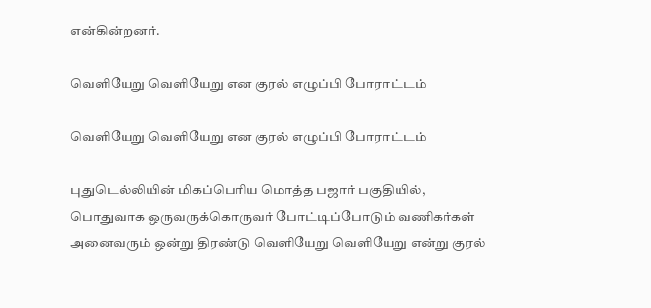என்கின்றனர்.

வெளியேறு வெளியேறு என குரல் எழுப்பி போராட்டம்

வெளியேறு வெளியேறு என குரல் எழுப்பி போராட்டம்

புதுடெல்லியின் மிகப்பெரிய மொத்த பஜார் பகுதியில், பொதுவாக ஒருவருக்கொருவர் போட்டிப்போடும் வணிகர்கள் அனைவரும் ஒன்று திரண்டு வெளியேறு வெளியேறு என்று குரல்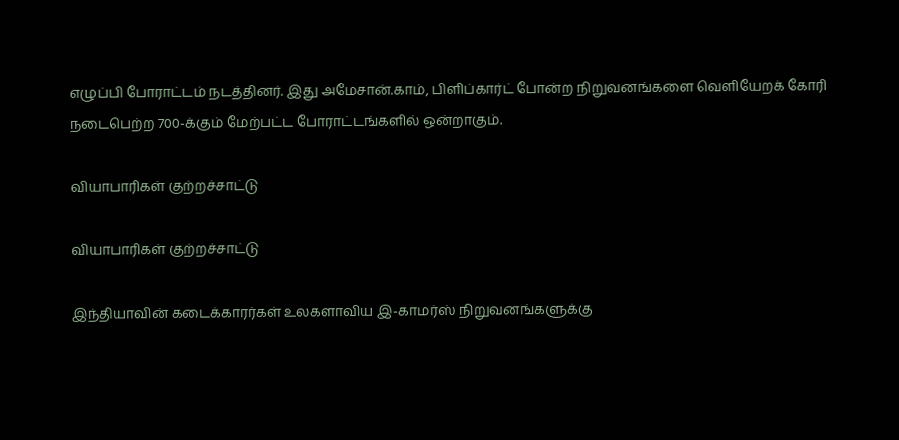எழுப்பி போராட்டம் நடத்தினர். இது அமேசான்.காம், பிளிப்கார்ட் போன்ற நிறுவனங்களை வெளியேறக் கோரி நடைபெற்ற 700-க்கும் மேற்பட்ட போராட்டங்களில் ஒன்றாகும்.

வியாபாரிகள் குற்றச்சாட்டு

வியாபாரிகள் குற்றச்சாட்டு

இந்தியாவின் கடைக்காரர்கள் உலகளாவிய இ-காமர்ஸ் நிறுவனங்களுக்கு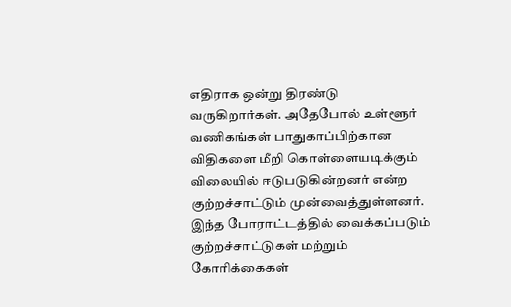எதிராக ஒன்று திரண்டு வருகிறார்கள். அதேபோல் உள்ளூர் வணிகங்கள் பாதுகாப்பிற்கான விதிகளை மீறி கொள்ளையடிக்கும் விலையில் ஈடுபடுகின்றனர் என்ற குற்றச்சாட்டும் முன்வைத்துள்ளனர். இந்த போராட்டத்தில் வைக்கப்படும் குற்றச்சாட்டுகள் மற்றும் கோரிக்கைகள்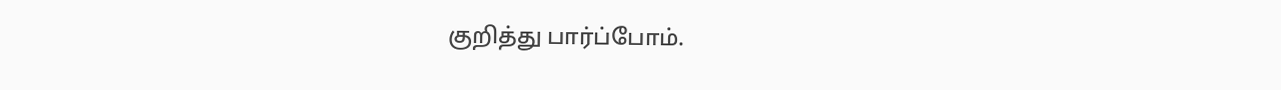குறித்து பார்ப்போம்.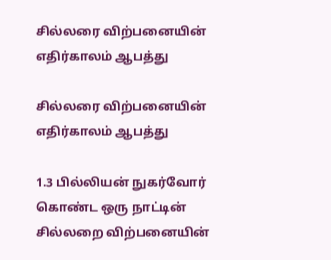சில்லரை விற்பனையின் எதிர்காலம் ஆபத்து

சில்லரை விற்பனையின் எதிர்காலம் ஆபத்து

1.3 பில்லியன் நுகர்வோர் கொண்ட ஒரு நாட்டின் சில்லறை விற்பனையின்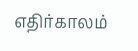எதிர்காலம்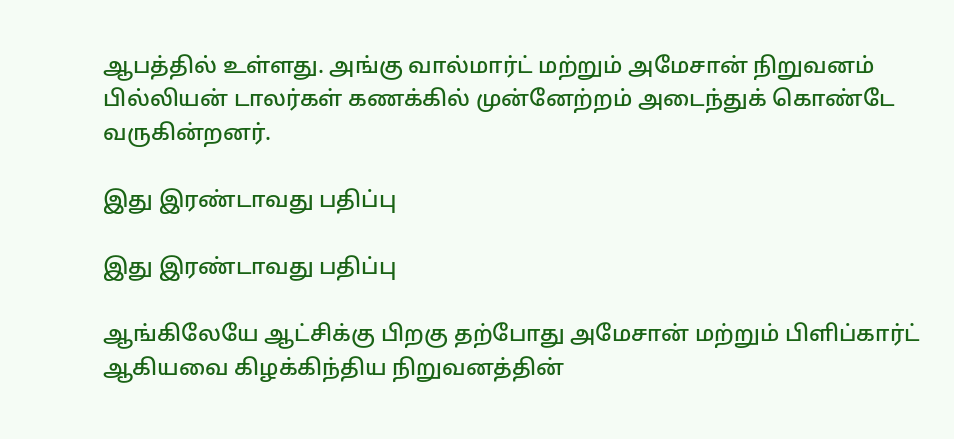ஆபத்தில் உள்ளது. அங்கு வால்மார்ட் மற்றும் அமேசான் நிறுவனம் பில்லியன் டாலர்கள் கணக்கில் முன்னேற்றம் அடைந்துக் கொண்டே வருகின்றனர்.

இது இரண்டாவது பதிப்பு

இது இரண்டாவது பதிப்பு

ஆங்கிலேயே ஆட்சிக்கு பிறகு தற்போது அமேசான் மற்றும் பிளிப்கார்ட் ஆகியவை கிழக்கிந்திய நிறுவனத்தின்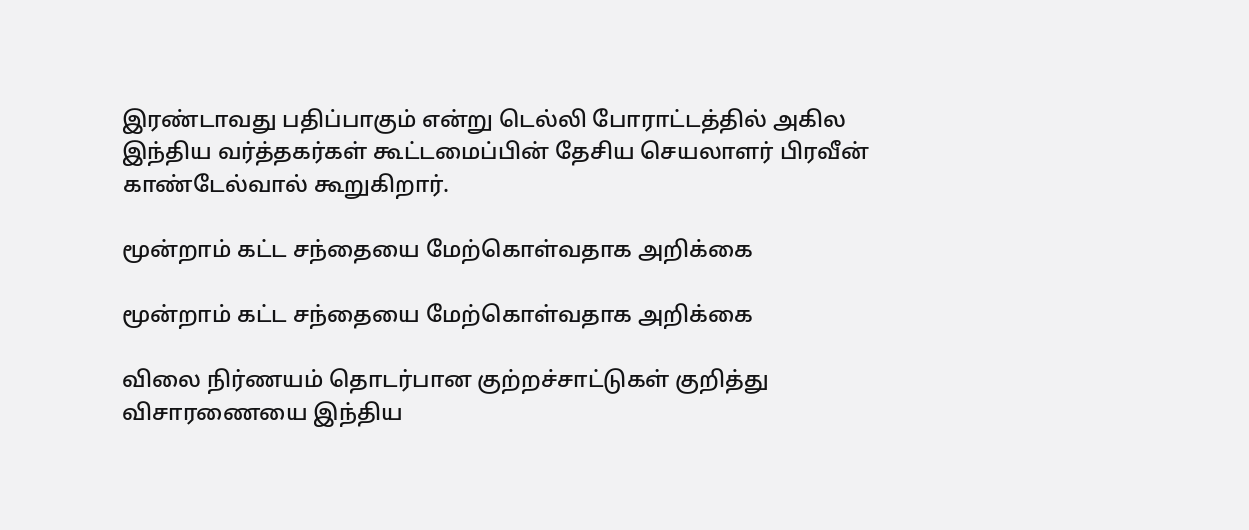இரண்டாவது பதிப்பாகும் என்று டெல்லி போராட்டத்தில் அகில இந்திய வர்த்தகர்கள் கூட்டமைப்பின் தேசிய செயலாளர் பிரவீன் காண்டேல்வால் கூறுகிறார்.

மூன்றாம் கட்ட சந்தையை மேற்கொள்வதாக அறிக்கை

மூன்றாம் கட்ட சந்தையை மேற்கொள்வதாக அறிக்கை

விலை நிர்ணயம் தொடர்பான குற்றச்சாட்டுகள் குறித்து விசாரணையை இந்திய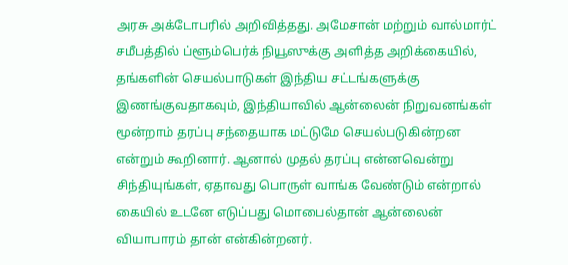அரசு அக்டோபரில் அறிவித்தது. அமேசான் மற்றும் வால்மார்ட் சமீபத்தில் ப்ளூம்பெர்க் நியூஸுக்கு அளித்த அறிக்கையில், தங்களின் செயல்பாடுகள் இந்திய சட்டங்களுக்கு இணங்குவதாகவும், இந்தியாவில் ஆன்லைன் நிறுவனங்கள் மூன்றாம் தரப்பு சந்தையாக மட்டுமே செயல்படுகின்றன என்றும் கூறினார். ஆனால் முதல் தரப்பு என்னவென்று சிந்தியுங்கள், ஏதாவது பொருள் வாங்க வேண்டும் என்றால் கையில் உடனே எடுப்பது மொபைல்தான் ஆன்லைன் வியாபாரம் தான் என்கின்றனர்.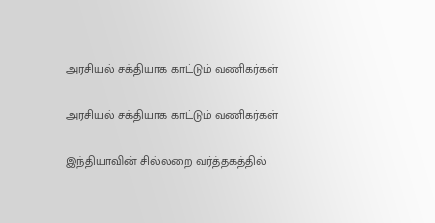அரசியல் சக்தியாக காட்டும் வணிகர்கள்

அரசியல் சக்தியாக காட்டும் வணிகர்கள்

இந்தியாவின் சில்லறை வர்த்தகத்தில்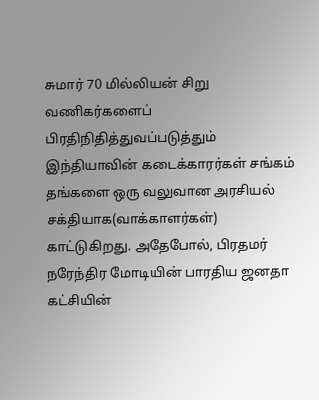சுமார் 70 மில்லியன் சிறு வணிகர்களைப் பிரதிநிதித்துவப்படுத்தும் இந்தியாவின் கடைக்காரர்கள் சங்கம் தங்களை ஒரு வலுவான அரசியல் சக்தியாக(வாக்காளர்கள்) காட்டுகிறது. அதேபோல், பிரதமர் நரேந்திர மோடியின் பாரதிய ஜனதா கட்சியின்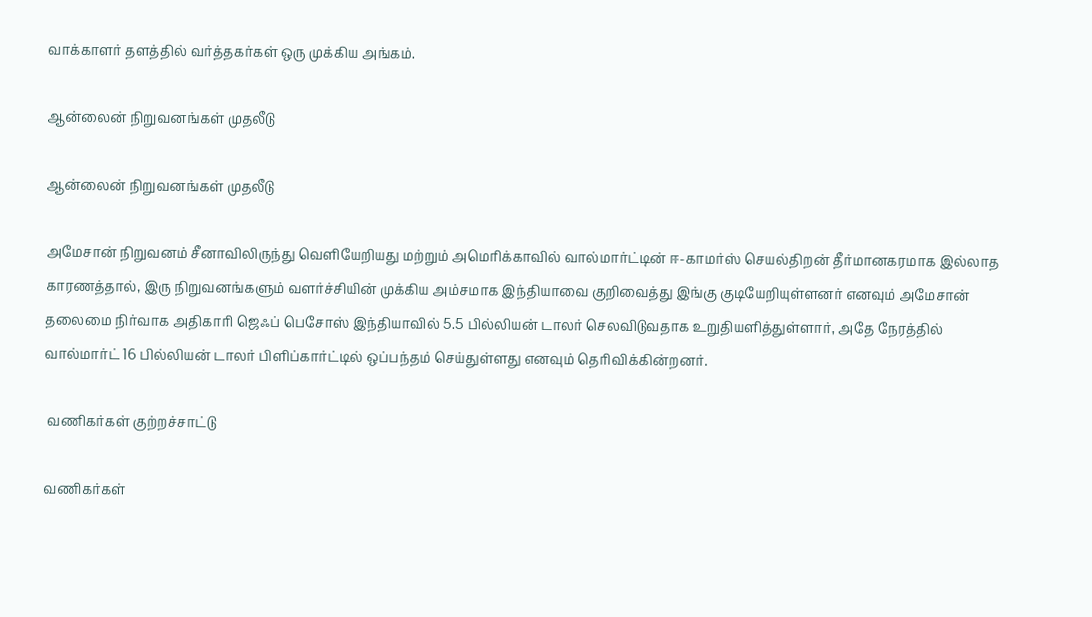வாக்காளர் தளத்தில் வர்த்தகர்கள் ஒரு முக்கிய அங்கம்.

ஆன்லைன் நிறுவனங்கள் முதலீடு

ஆன்லைன் நிறுவனங்கள் முதலீடு

அமேசான் நிறுவனம் சீனாவிலிருந்து வெளியேறியது மற்றும் அமெரிக்காவில் வால்மார்ட்டின் ஈ-காமர்ஸ் செயல்திறன் தீர்மானகரமாக இல்லாத காரணத்தால், இரு நிறுவனங்களும் வளர்ச்சியின் முக்கிய அம்சமாக இந்தியாவை குறிவைத்து இங்கு குடியேறியுள்ளனர் எனவும் அமேசான் தலைமை நிர்வாக அதிகாரி ஜெஃப் பெசோஸ் இந்தியாவில் 5.5 பில்லியன் டாலர் செலவிடுவதாக உறுதியளித்துள்ளார், அதே நேரத்தில் வால்மார்ட் 16 பில்லியன் டாலர் பிளிப்கார்ட்டில் ஒப்பந்தம் செய்துள்ளது எனவும் தெரிவிக்கின்றனர்.

 வணிகர்கள் குற்றச்சாட்டு

வணிகர்கள்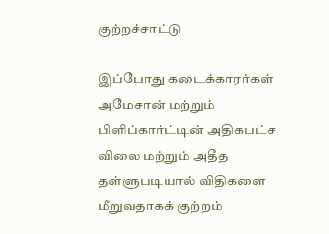குற்றச்சாட்டு

இப்போது கடைக்காரர்கள் அமேசான் மற்றும் பிளிப்கார்ட்டின் அதிகபட்ச விலை மற்றும் அதீத தள்ளுபடியால் விதிகளை மீறுவதாகக் குற்றம்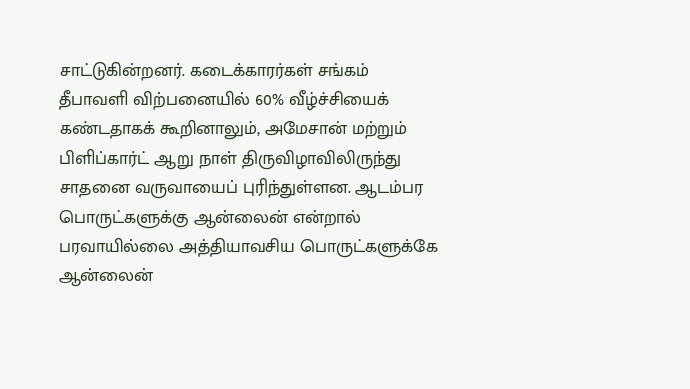சாட்டுகின்றனர். கடைக்காரர்கள் சங்கம் தீபாவளி விற்பனையில் 60% வீழ்ச்சியைக் கண்டதாகக் கூறினாலும், அமேசான் மற்றும் பிளிப்கார்ட் ஆறு நாள் திருவிழாவிலிருந்து சாதனை வருவாயைப் புரிந்துள்ளன. ஆடம்பர பொருட்களுக்கு ஆன்லைன் என்றால் பரவாயில்லை அத்தியாவசிய பொருட்களுக்கே ஆன்லைன்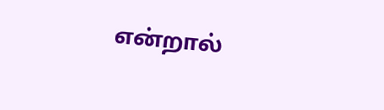என்றால்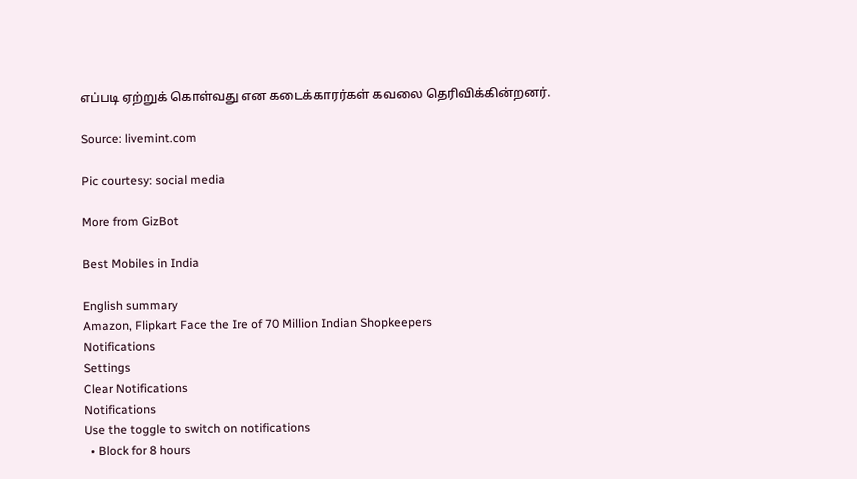எப்படி ஏற்றுக் கொள்வது என கடைக்காரர்கள் கவலை தெரிவிக்கின்றனர்.

Source: livemint.com

Pic courtesy: social media

More from GizBot

Best Mobiles in India

English summary
Amazon, Flipkart Face the Ire of 70 Million Indian Shopkeepers
Notifications
Settings
Clear Notifications
Notifications
Use the toggle to switch on notifications
  • Block for 8 hours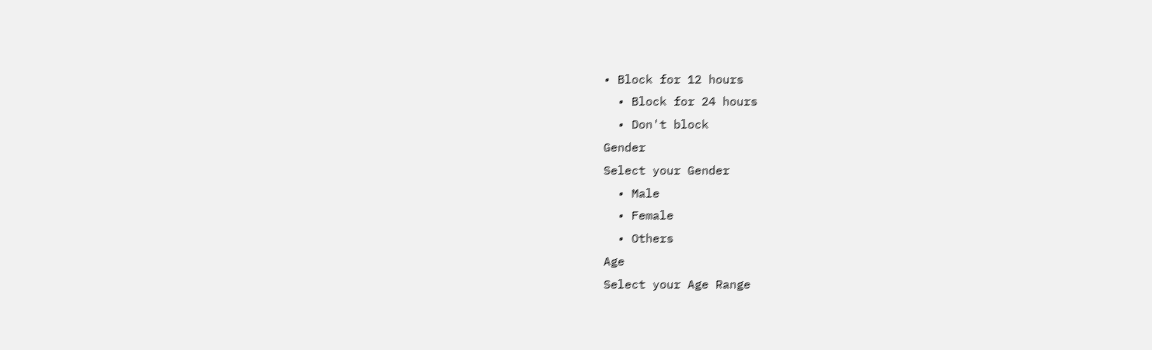• Block for 12 hours
  • Block for 24 hours
  • Don't block
Gender
Select your Gender
  • Male
  • Female
  • Others
Age
Select your Age Range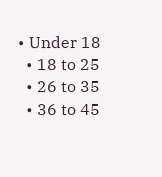• Under 18
  • 18 to 25
  • 26 to 35
  • 36 to 45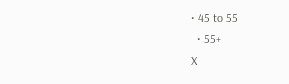• 45 to 55
  • 55+
X